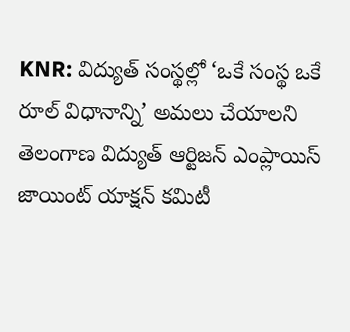KNR: విద్యుత్ సంస్థల్లో ‘ఒకే సంస్థ ఒకే రూల్ విధానాన్ని’ అమలు చేయాలని తెలంగాణ విద్యుత్ ఆర్టిజన్ ఎంప్లాయిస్ జాయింట్ యాక్షన్ కమిటీ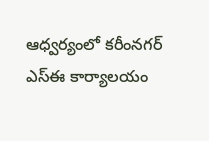ఆధ్వర్యంలో కరీంనగర్ ఎస్ఈ కార్యాలయం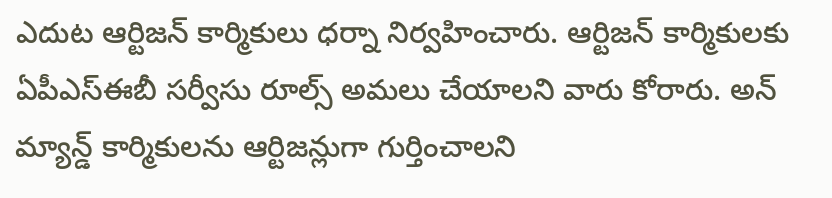ఎదుట ఆర్టిజన్ కార్మికులు ధర్నా నిర్వహించారు. ఆర్టిజన్ కార్మికులకు ఏపీఎస్ఈబీ సర్వీసు రూల్స్ అమలు చేయాలని వారు కోరారు. అన్ మ్యాన్డ్ కార్మికులను ఆర్టిజన్లుగా గుర్తించాలని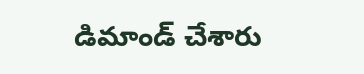డిమాండ్ చేశారు